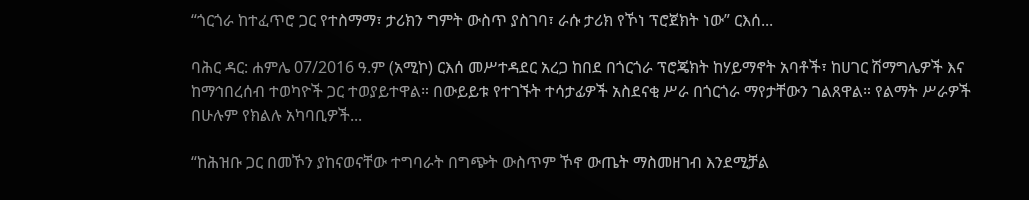“ጎርጎራ ከተፈጥሮ ጋር የተስማማ፣ ታሪክን ግምት ውስጥ ያስገባ፣ ራሱ ታሪክ የኾነ ፕሮጀክት ነው” ርእሰ...

ባሕር ዳር: ሐምሌ 07/2016 ዓ.ም (አሚኮ) ርእሰ መሥተዳደር አረጋ ከበደ በጎርጎራ ፕሮጄክት ከሃይማኖት አባቶች፣ ከሀገር ሽማግሌዎች እና ከማኅበረሰብ ተወካዮች ጋር ተወያይተዋል። በውይይቱ የተገኙት ተሳታፊዎች አስደናቂ ሥራ በጎርጎራ ማየታቸውን ገልጸዋል። የልማት ሥራዎች በሁሉም የክልሉ አካባቢዎች...

“ከሕዝቡ ጋር በመኾን ያከናወናቸው ተግባራት በግጭት ውስጥም ኾኖ ውጤት ማስመዘገብ እንደሚቻል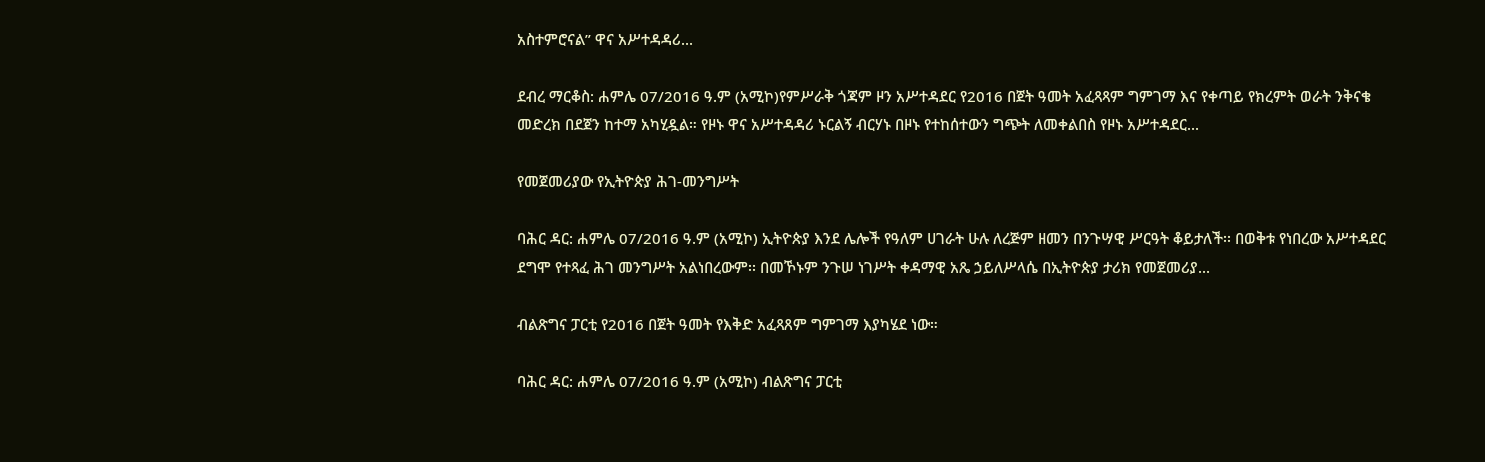አስተምሮናል” ዋና አሥተዳዳሪ...

ደብረ ማርቆስ: ሐምሌ 07/2016 ዓ.ም (አሚኮ)የምሥራቅ ጎጃም ዞን አሥተዳደር የ2016 በጀት ዓመት አፈጻጻም ግምገማ እና የቀጣይ የክረምት ወራት ንቅናቄ መድረክ በደጀን ከተማ አካሂዷል። የዞኑ ዋና አሥተዳዳሪ ኑርልኝ ብርሃኑ በዞኑ የተከሰተውን ግጭት ለመቀልበስ የዞኑ አሥተዳደር...

የመጀመሪያው የኢትዮጵያ ሕገ-መንግሥት

ባሕር ዳር: ሐምሌ 07/2016 ዓ.ም (አሚኮ) ኢትዮጵያ እንደ ሌሎች የዓለም ሀገራት ሁሉ ለረጅም ዘመን በንጉሣዊ ሥርዓት ቆይታለች፡፡ በወቅቱ የነበረው አሥተዳደር ደግሞ የተጻፈ ሕገ መንግሥት አልነበረውም፡፡ በመኾኑም ንጉሠ ነገሥት ቀዳማዊ አጼ ኃይለሥላሴ በኢትዮጵያ ታሪክ የመጀመሪያ...

ብልጽግና ፓርቲ የ2016 በጀት ዓመት የእቅድ አፈጻጸም ግምገማ እያካሄደ ነው።

ባሕር ዳር: ሐምሌ 07/2016 ዓ.ም (አሚኮ) ብልጽግና ፓርቲ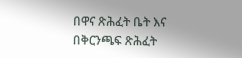በዋና ጽሕፈት ቤት እና በቅርንጫፍ ጽሕፈት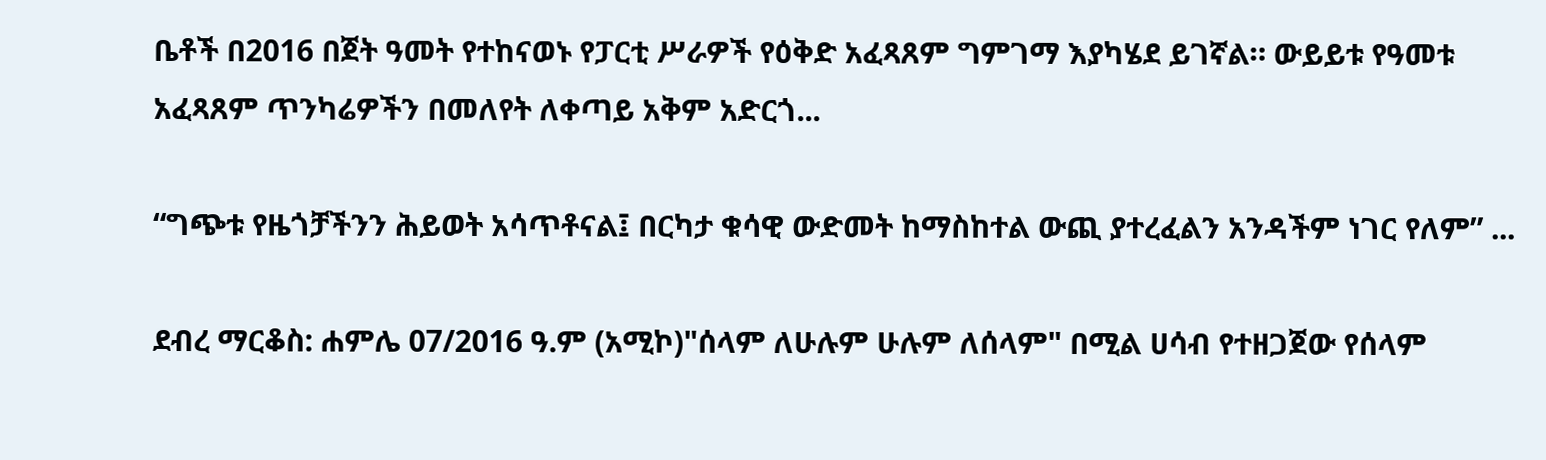ቤቶች በ2016 በጀት ዓመት የተከናወኑ የፓርቲ ሥራዎች የዕቅድ አፈጻጸም ግምገማ እያካሄደ ይገኛል። ውይይቱ የዓመቱ አፈጻጸም ጥንካሬዎችን በመለየት ለቀጣይ አቅም አድርጎ...

“ግጭቱ የዜጎቻችንን ሕይወት አሳጥቶናል፤ በርካታ ቁሳዊ ውድመት ከማስከተል ውጪ ያተረፈልን አንዳችም ነገር የለም” ...

ደብረ ማርቆስ: ሐምሌ 07/2016 ዓ.ም (አሚኮ)"ሰላም ለሁሉም ሁሉም ለሰላም" በሚል ሀሳብ የተዘጋጀው የሰላም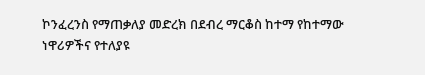ኮንፈረንስ የማጠቃለያ መድረክ በደብረ ማርቆስ ከተማ የከተማው ነዋሪዎችና የተለያዩ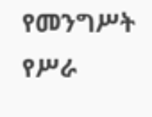የመንግሥት የሥራ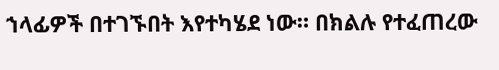ኀላፊዎች በተገኙበት እየተካሄደ ነው። በክልሉ የተፈጠረው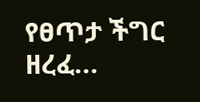የፀጥታ ችግር ዘረፈ...